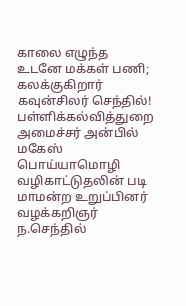காலை எழுந்த உடனே மக்கள் பணி; கலக்குகிறார் கவுன்சிலர் செந்தில்!
பள்ளிக்கல்வித்துறை அமைச்சர் அன்பில் மகேஸ் பொய்யாமொழி வழிகாட்டுதலின் படி மாமன்ற உறுப்பினர் வழக்கறிஞர் ந.செந்தில்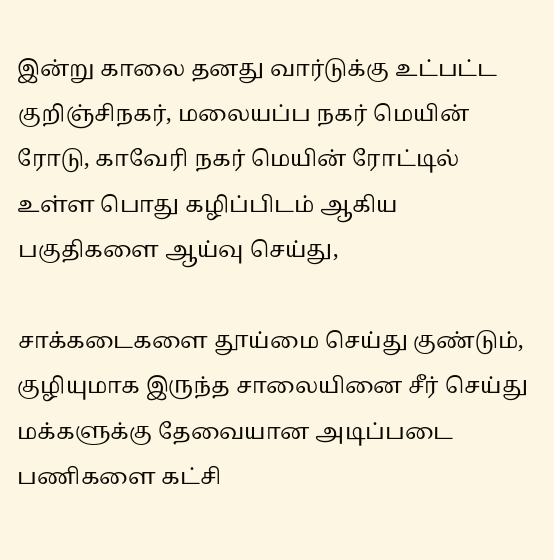இன்று காலை தனது வார்டுக்கு உட்பட்ட குறிஞ்சிநகர், மலையப்ப நகர் மெயின் ரோடு, காவேரி நகர் மெயின் ரோட்டில் உள்ள பொது கழிப்பிடம் ஆகிய பகுதிகளை ஆய்வு செய்து,

சாக்கடைகளை தூய்மை செய்து குண்டும், குழியுமாக இருந்த சாலையினை சீர் செய்து மக்களுக்கு தேவையான அடிப்படை பணிகளை கட்சி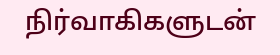நிர்வாகிகளுடன்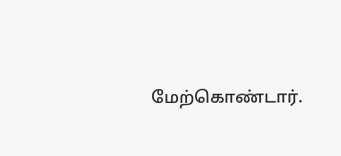மேற்கொண்டார்.